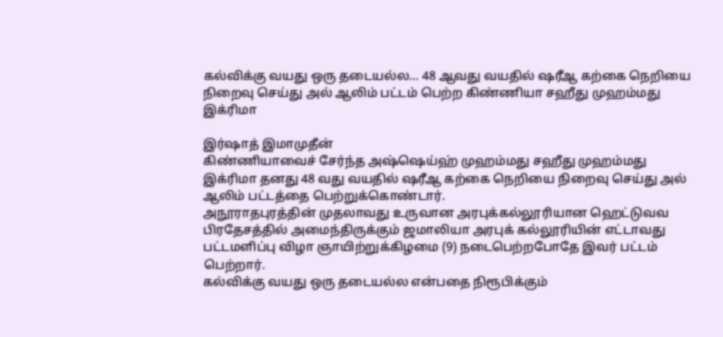கல்விக்கு வயது ஒரு தடையல்ல… 48 ஆவது வயதில் ஷரீஆ கற்கை நெறியை நிறைவு செய்து அல் ஆலிம் பட்டம் பெற்ற கிண்ணியா சஹீது முஹம்மது இக்ரிமா

இர்ஷாத் இமாமுதீன்
கிண்ணியாவைச் சேர்ந்த அஷ்ஷெய்ஹ் முஹம்மது சஹீது முஹம்மது இக்ரிமா தனது 48 வது வயதில் ஷரீஆ கற்கை நெறியை நிறைவு செய்து அல் ஆலிம் பட்டத்தை பெற்றுக்கொண்டார்.
அநூராதபுரத்தின் முதலாவது உருவான அரபுக்கல்லூரியான ஹெட்டுவவ பிரதேசத்தில் அமைந்திருக்கும் ஜமாலியா அரபுக் கல்லூரியின் எட்டாவது பட்டமளிப்பு விழா ஞாயிற்றுக்கிழமை (9) நடைபெற்றபோதே இவர் பட்டம் பெற்றார்.
கல்விக்கு வயது ஒரு தடையல்ல என்பதை நிரூபிக்கும்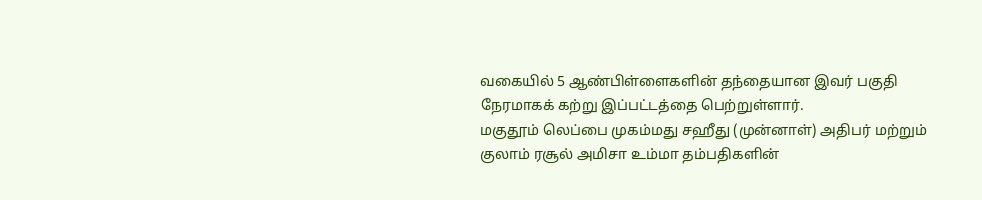வகையில் 5 ஆண்பிள்ளைகளின் தந்தையான இவர் பகுதி நேரமாகக் கற்று இப்பட்டத்தை பெற்றுள்ளார்.
மகுதூம் லெப்பை முகம்மது சஹீது (முன்னாள்) அதிபர் மற்றும் குலாம் ரசூல் அமிசா உம்மா தம்பதிகளின்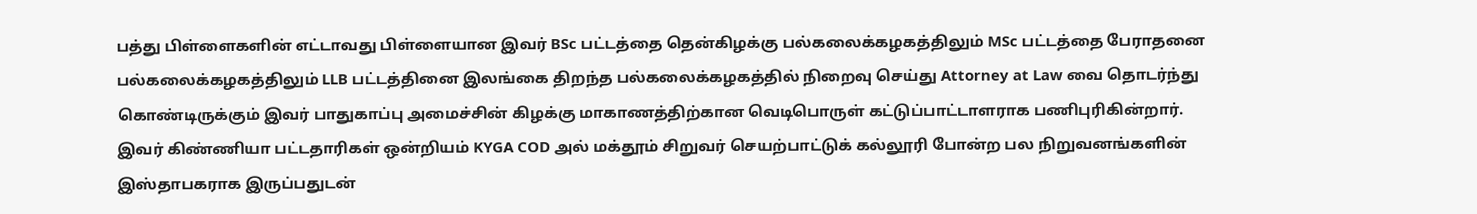பத்து பிள்ளைகளின் எட்டாவது பிள்ளையான இவர் BSc பட்டத்தை தென்கிழக்கு பல்கலைக்கழகத்திலும் MSc பட்டத்தை பேராதனை பல்கலைக்கழகத்திலும் LLB பட்டத்தினை இலங்கை திறந்த பல்கலைக்கழகத்தில் நிறைவு செய்து Attorney at Law வை தொடர்ந்து கொண்டிருக்கும் இவர் பாதுகாப்பு அமைச்சின் கிழக்கு மாகாணத்திற்கான வெடிபொருள் கட்டுப்பாட்டாளராக பணிபுரிகின்றார்.
இவர் கிண்ணியா பட்டதாரிகள் ஒன்றியம் KYGA COD அல் மக்தூம் சிறுவர் செயற்பாட்டுக் கல்லூரி போன்ற பல நிறுவனங்களின் இஸ்தாபகராக இருப்பதுடன்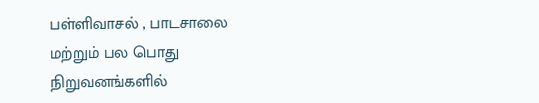பள்ளிவாசல் , பாடசாலை மற்றும் பல பொது நிறுவனங்களில்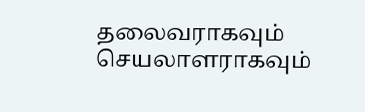தலைவராகவும் செயலாளராகவும்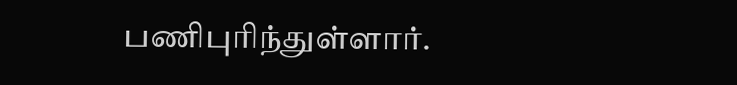பணிபுரிந்துள்ளார்.